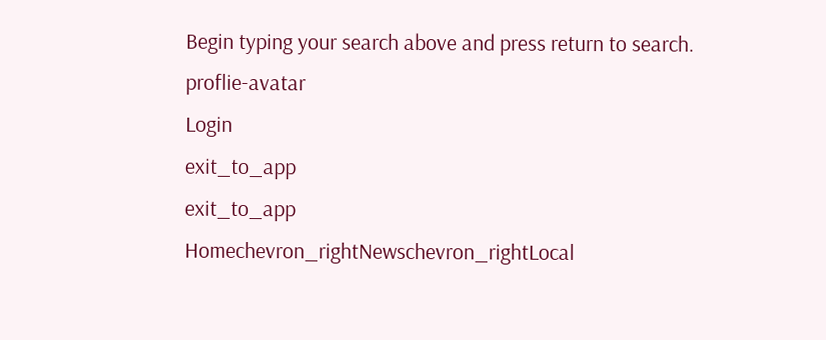Begin typing your search above and press return to search.
proflie-avatar
Login
exit_to_app
exit_to_app
Homechevron_rightNewschevron_rightLocal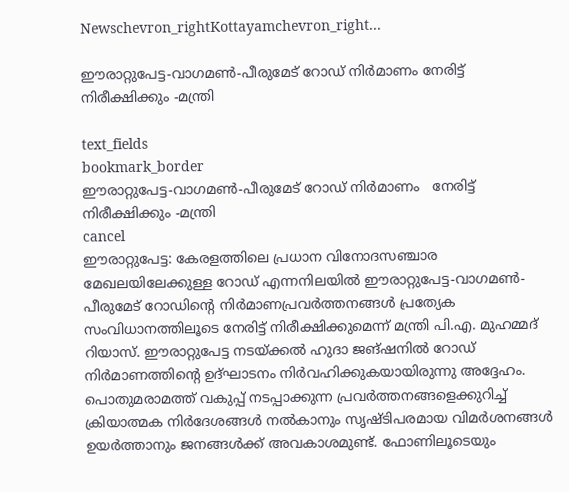Newschevron_rightKottayamchevron_right...

ഈരാറ്റുപേട്ട-വാഗമൺ-പീരുമേട് റോഡ് നിർമാണം നേരിട്ട് നിരീക്ഷിക്കും -മന്ത്രി

text_fields
bookmark_border
ഈരാറ്റുപേട്ട-വാഗമൺ-പീരുമേട് റോഡ് നിർമാണം   നേരിട്ട് നിരീക്ഷിക്കും -മന്ത്രി
cancel
ഈരാറ്റുപേട്ട: കേരളത്തിലെ പ്രധാന വിനോദസഞ്ചാര മേഖലയിലേക്കുള്ള റോഡ് എന്നനിലയിൽ ഈരാറ്റുപേട്ട-വാഗമൺ-പീരുമേട് റോഡിന്‍റെ നിർമാണപ്രവർത്തനങ്ങൾ പ്രത്യേക സംവിധാനത്തിലൂടെ നേരിട്ട് നിരീക്ഷിക്കുമെന്ന് മന്ത്രി പി.എ. മുഹമ്മദ് റിയാസ്. ഈരാറ്റുപേട്ട നടയ്ക്കൽ ഹുദാ ജങ്ഷനിൽ റോഡ് നിർമാണത്തിന്‍റെ ഉദ്ഘാടനം നിർവഹിക്കുകയായിരുന്നു അദ്ദേഹം. പൊതുമരാമത്ത് വകുപ്പ് നടപ്പാക്കുന്ന പ്രവർത്തനങ്ങളെക്കുറിച്ച് ക്രിയാത്മക നിർദേശങ്ങൾ നൽകാനും സൃഷ്ടിപരമായ വിമർശനങ്ങൾ ഉയർത്താനും ജനങ്ങൾക്ക് അവകാശമുണ്ട്. ഫോണിലൂടെയും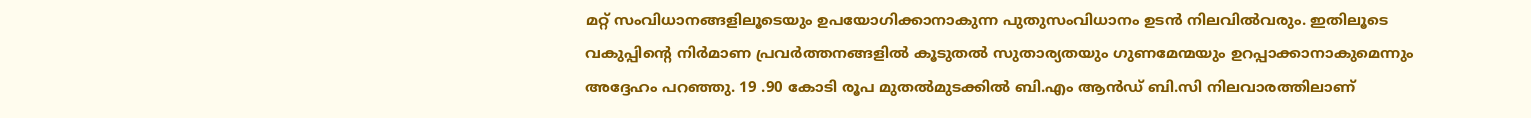മറ്റ് സംവിധാനങ്ങളിലൂടെയും ഉപയോഗിക്കാനാകുന്ന പുതുസംവിധാനം ഉടൻ നിലവിൽവരും. ഇതിലൂടെ വകുപ്പിന്‍റെ നിർമാണ പ്രവർത്തനങ്ങളിൽ കൂടുതൽ സുതാര്യതയും ഗുണമേന്മയും ഉറപ്പാക്കാനാകുമെന്നും അദ്ദേഹം പറഞ്ഞു. 19 .90 കോടി രൂപ മുതൽമുടക്കിൽ ബി.എം ആൻഡ് ബി.സി നിലവാരത്തിലാണ്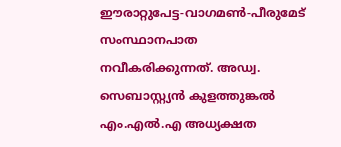ഈരാറ്റുപേട്ട-വാഗമൺ-പീരുമേട് സംസ്ഥാനപാത നവീകരിക്കുന്നത്. അഡ്വ. സെബാസ്റ്റ്യൻ കുളത്തുങ്കൽ എം.എൽ.എ അധ്യക്ഷത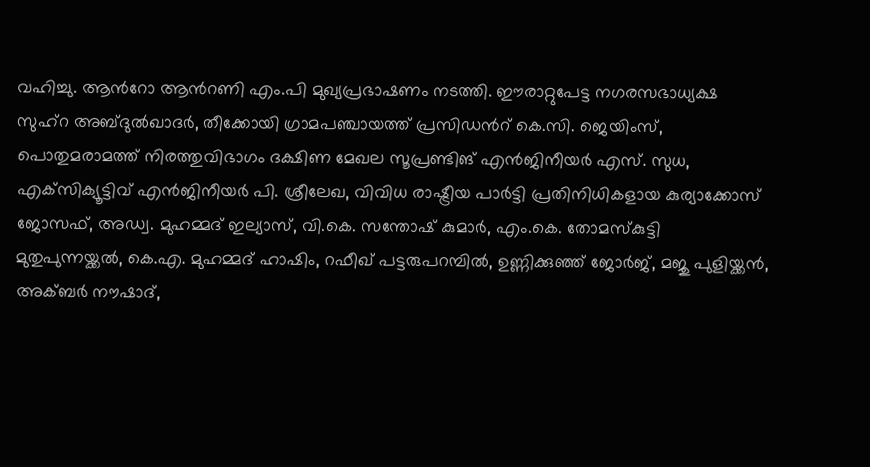വഹിച്ചു. ആന്‍റോ ആന്‍റണി എം.പി മുഖ്യപ്രഭാഷണം നടത്തി. ഈരാറ്റുപേട്ട നഗരസഭാധ്യക്ഷ സുഹ്‌റ അബ്ദുൽഖാദർ, തീക്കോയി ഗ്രാമപഞ്ചായത്ത് പ്രസിഡന്‍റ് കെ.സി. ജെയിംസ്, പൊതുമരാമത്ത് നിരത്തുവിഭാഗം ദക്ഷിണ മേഖല സൂപ്രണ്ടിങ് എൻജിനീയർ എസ്. സുധ, എക്‌സിക്യൂട്ടിവ് എൻജിനീയർ പി. ശ്രീലേഖ, വിവിധ രാഷ്ട്രീയ പാർട്ടി പ്രതിനിധികളായ കുര്യാക്കോസ് ജോസഫ്, അഡ്വ. മുഹമ്മദ് ഇല്യാസ്, വി.കെ. സന്തോഷ് കുമാർ, എം.കെ. തോമസ്കുട്ടി മുതുപുന്നയ്ക്കൽ, കെ.എ. മുഹമ്മദ് ഹാഷിം, റഫീഖ് പട്ടരുപറമ്പിൽ, ഉണ്ണിക്കുഞ്ഞ് ജോർജ്, മജു പുളിയ്ക്കൻ, അക്ബർ നൗഷാദ്,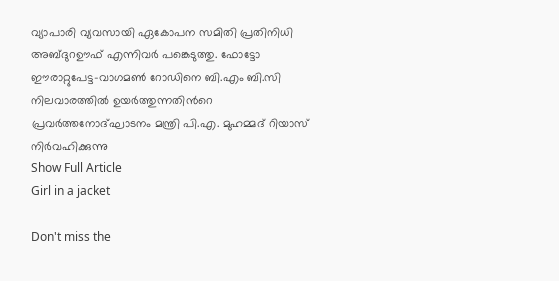വ്യാപാരി വ്യവസായി ഏകോപന സമിതി പ്രതിനിധി അബ്ദുറഊഫ് എന്നിവർ പങ്കെടുത്തു. ഫോട്ടോ ഈരാറ്റുപേട്ട-വാഗമൺ റോഡിനെ ബി.എം ബി.സി നിലവാരത്തിൽ ഉയർത്തുന്നതിന്‍റെ പ്രവർത്തനോദ്ഘാടനം മന്ത്രി പി.എ. മുഹമ്മദ് റിയാസ് നിർവഹിക്കുന്നു
Show Full Article
Girl in a jacket

Don't miss the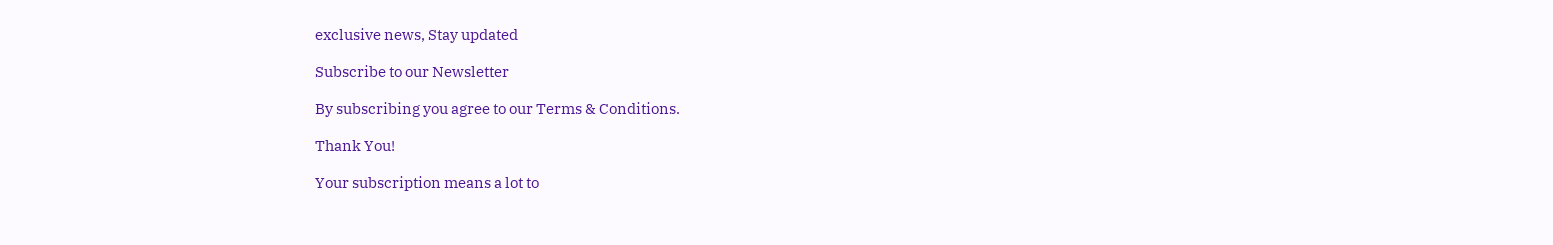exclusive news, Stay updated

Subscribe to our Newsletter

By subscribing you agree to our Terms & Conditions.

Thank You!

Your subscription means a lot to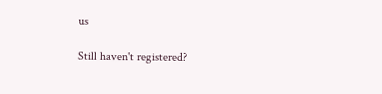us

Still haven't registered?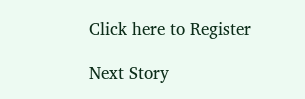Click here to Register

Next Story